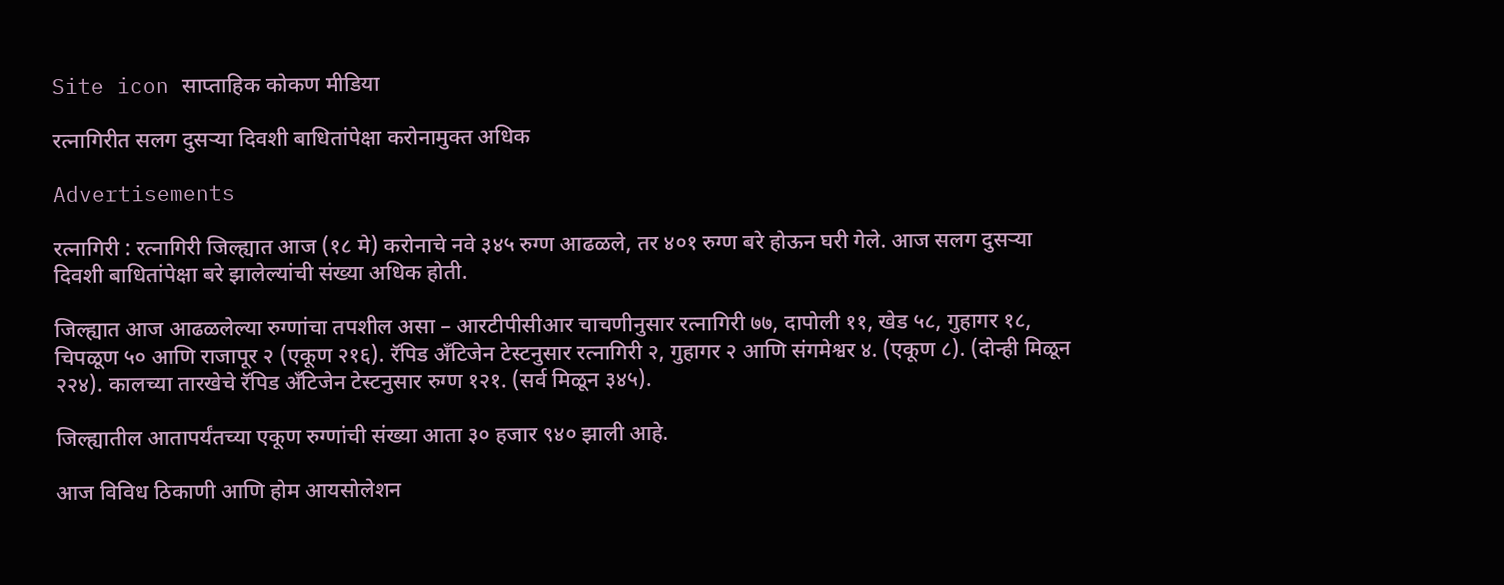Site icon साप्ताहिक कोकण मीडिया

रत्नागिरीत सलग दुसऱ्या दिवशी बाधितांपेक्षा करोनामुक्त अधिक

Advertisements

रत्नागिरी : रत्नागिरी जिल्ह्यात आज (१८ मे) करोनाचे नवे ३४५ रुग्ण आढळले, तर ४०१ रुग्ण बरे होऊन घरी गेले. आज सलग दुसऱ्या दिवशी बाधितांपेक्षा बरे झालेल्यांची संख्या अधिक होती.

जिल्ह्यात आज आढळलेल्या रुग्णांचा तपशील असा – आरटीपीसीआर चाचणीनुसार रत्नागिरी ७७, दापोली ११, खेड ५८, गुहागर १८, चिपळूण ५० आणि राजापूर २ (एकूण २१६). रॅपिड अँटिजेन टेस्टनुसार रत्नागिरी २, गुहागर २ आणि संगमेश्वर ४. (एकूण ८). (दोन्ही मिळून २२४). कालच्या तारखेचे रॅपिड अँटिजेन टेस्टनुसार रुग्ण १२१. (सर्व मिळून ३४५).

जिल्ह्यातील आतापर्यंतच्या एकूण रुग्णांची संख्या आता ३० हजार ९४० झाली आहे.

आज विविध ठिकाणी आणि होम आयसोलेशन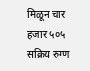मिळून चार हजार ५०५ सक्रिय रुग्ण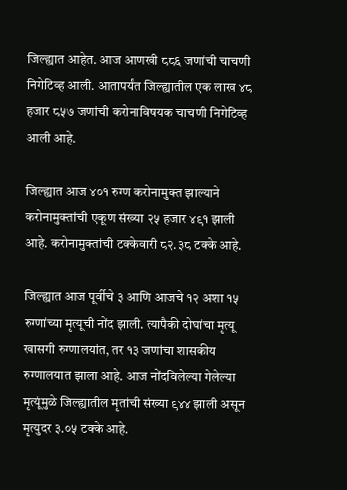जिल्ह्यात आहेत. आज आणखी ८८६ जणांची चाचणी निगेटिव्ह आली. आतापर्यंत जिल्ह्यातील एक लाख ४८ हजार ८५७ जणांची करोनाविषयक चाचणी निगेटिव्ह आली आहे.

जिल्ह्यात आज ४०१ रुग्ण करोनामुक्त झाल्याने करोनामुक्तांची एकूण संख्या २५ हजार ४९१ झाली आहे. करोनामुक्तांची टक्केवारी ८२.३८ टक्के आहे.

जिल्ह्यात आज पूर्वीचे ३ आणि आजचे १२ अशा १५ रुग्णांच्या मृत्यूची नोंद झाली. त्यापैकी दोघांचा मृत्यू खासगी रुग्णालयांत, तर १३ जणांचा शासकीय रुग्णालयात झाला आहे. आज नोंदविलेल्या गेलेल्या मृत्यूंमुळे जिल्ह्यातील मृतांची संख्या ९४४ झाली असून मृत्युदर ३.०५ टक्के आहे.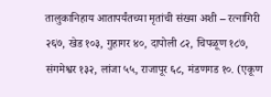तालुकानिहाय आतापर्यंतच्या मृतांची संख्या अशी – रत्नागिरी २६७, खेड १०३, गुहागर ४०, दापोली ८२, चिपळूण १८७, संगमेश्वर १३२, लांजा ५५, राजापूर ६८, मंडणगड १०. (एकूण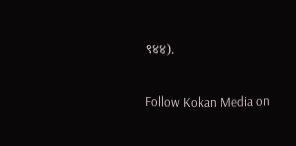९४४).

Follow Kokan Media on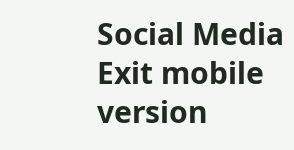Social Media
Exit mobile version